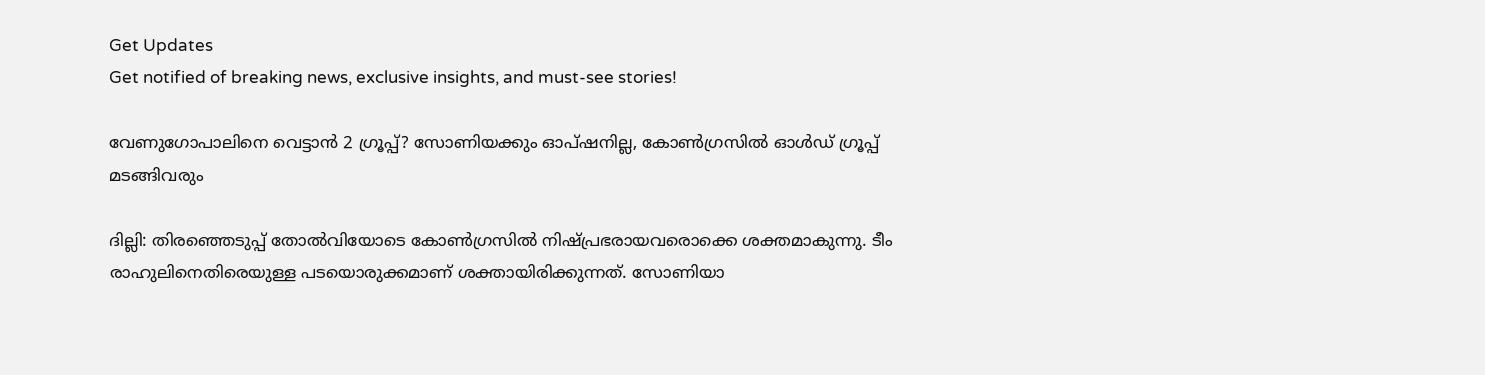Get Updates
Get notified of breaking news, exclusive insights, and must-see stories!

വേണുഗോപാലിനെ വെട്ടാന്‍ 2 ഗ്രൂപ്പ്? സോണിയക്കും ഓപ്ഷനില്ല, കോണ്‍ഗ്രസില്‍ ഓള്‍ഡ് ഗ്രൂപ്പ് മടങ്ങിവരും

ദില്ലി: തിരഞ്ഞെടുപ്പ് തോല്‍വിയോടെ കോണ്‍ഗ്രസില്‍ നിഷ്പ്രഭരായവരൊക്കെ ശക്തമാകുന്നു. ടീം രാഹുലിനെതിരെയുള്ള പടയൊരുക്കമാണ് ശക്തായിരിക്കുന്നത്. സോണിയാ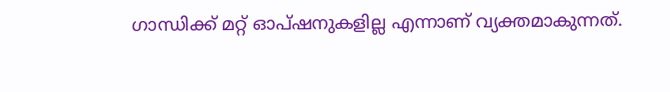ഗാന്ധിക്ക് മറ്റ് ഓപ്ഷനുകളില്ല എന്നാണ് വ്യക്തമാകുന്നത്.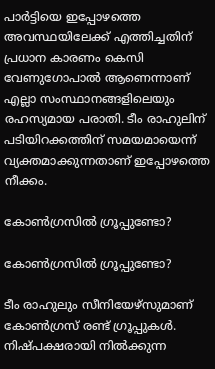പാര്‍ട്ടിയെ ഇപ്പോഴത്തെ അവസ്ഥയിലേക്ക് എത്തിച്ചതിന് പ്രധാന കാരണം കെസി വേണുഗോപാല്‍ ആണെന്നാണ് എല്ലാ സംസ്ഥാനങ്ങളിലെയും രഹസ്യമായ പരാതി. ടീം രാഹുലിന് പടിയിറക്കത്തിന് സമയമായെന്ന് വ്യക്തമാക്കുന്നതാണ് ഇപ്പോഴത്തെ നീക്കം.

കോണ്‍ഗ്രസില്‍ ഗ്രൂപ്പുണ്ടോ?

കോണ്‍ഗ്രസില്‍ ഗ്രൂപ്പുണ്ടോ?

ടീം രാഹുലും സീനിയേഴ്‌സുമാണ് കോണ്‍ഗ്രസ് രണ്ട് ഗ്രൂപ്പുകള്‍. നിഷ്പക്ഷരായി നില്‍ക്കുന്ന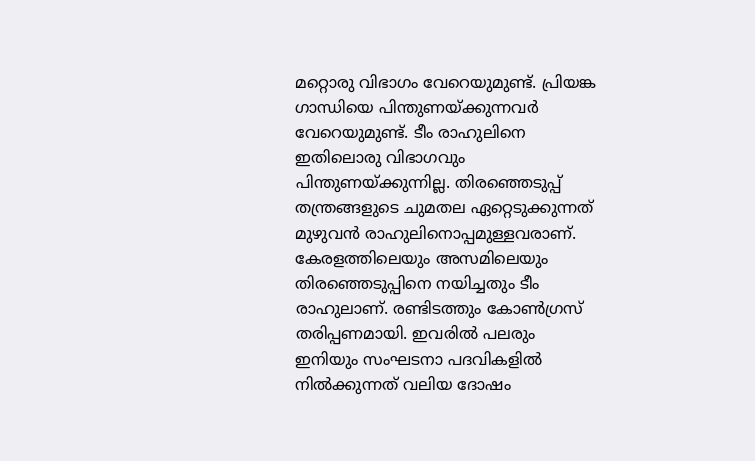മറ്റൊരു വിഭാഗം വേറെയുമുണ്ട്. പ്രിയങ്ക ഗാന്ധിയെ പിന്തുണയ്ക്കുന്നവര്‍ വേറെയുമുണ്ട്. ടീം രാഹുലിനെ ഇതിലൊരു വിഭാഗവും പിന്തുണയ്ക്കുന്നില്ല. തിരഞ്ഞെടുപ്പ് തന്ത്രങ്ങളുടെ ചുമതല ഏറ്റെടുക്കുന്നത് മുഴുവന്‍ രാഹുലിനൊപ്പമുള്ളവരാണ്. കേരളത്തിലെയും അസമിലെയും തിരഞ്ഞെടുപ്പിനെ നയിച്ചതും ടീം രാഹുലാണ്. രണ്ടിടത്തും കോണ്‍ഗ്രസ് തരിപ്പണമായി. ഇവരില്‍ പലരും ഇനിയും സംഘടനാ പദവികളില്‍ നില്‍ക്കുന്നത് വലിയ ദോഷം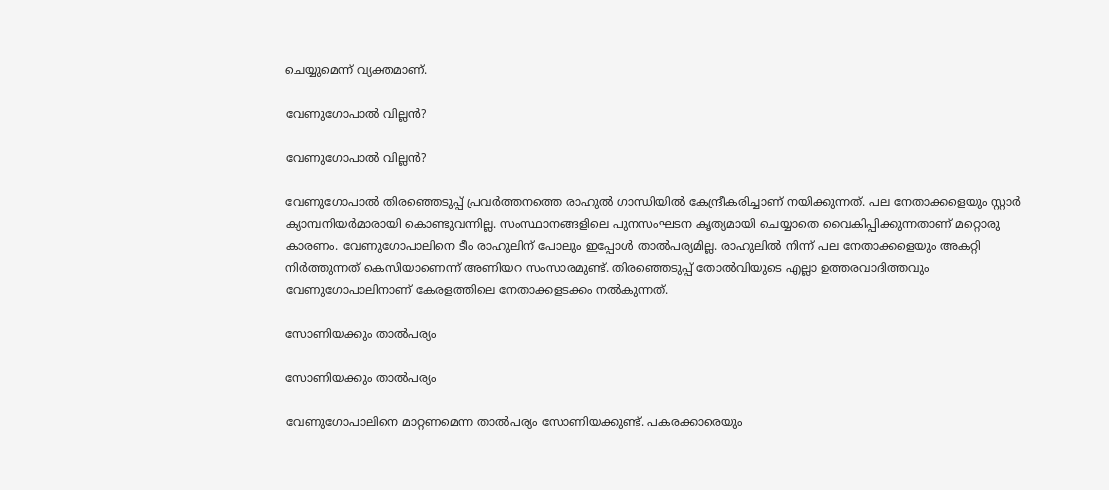ചെയ്യുമെന്ന് വ്യക്തമാണ്.

വേണുഗോപാല്‍ വില്ലന്‍?

വേണുഗോപാല്‍ വില്ലന്‍?

വേണുഗോപാല്‍ തിരഞ്ഞെടുപ്പ് പ്രവര്‍ത്തനത്തെ രാഹുല്‍ ഗാന്ധിയില്‍ കേന്ദ്രീകരിച്ചാണ് നയിക്കുന്നത്. പല നേതാക്കളെയും സ്റ്റാര്‍ ക്യാമ്പനിയര്‍മാരായി കൊണ്ടുവന്നില്ല. സംസ്ഥാനങ്ങളിലെ പുനസംഘടന കൃത്യമായി ചെയ്യാതെ വൈകിപ്പിക്കുന്നതാണ് മറ്റൊരു കാരണം. വേണുഗോപാലിനെ ടീം രാഹുലിന് പോലും ഇപ്പോള്‍ താല്‍പര്യമില്ല. രാഹുലില്‍ നിന്ന് പല നേതാക്കളെയും അകറ്റി നിര്‍ത്തുന്നത് കെസിയാണെന്ന് അണിയറ സംസാരമുണ്ട്. തിരഞ്ഞെടുപ്പ് തോല്‍വിയുടെ എല്ലാ ഉത്തരവാദിത്തവും വേണുഗോപാലിനാണ് കേരളത്തിലെ നേതാക്കളടക്കം നല്‍കുന്നത്.

സോണിയക്കും താല്‍പര്യം

സോണിയക്കും താല്‍പര്യം

വേണുഗോപാലിനെ മാറ്റണമെന്ന താല്‍പര്യം സോണിയക്കുണ്ട്. പകരക്കാരെയും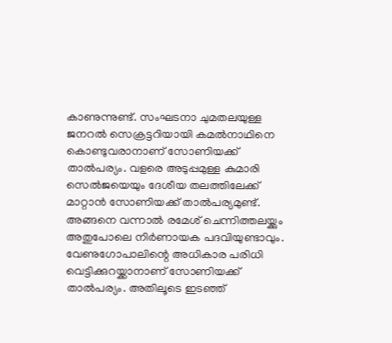കാണുന്നുണ്ട്. സംഘടനാ ചുമതലയുള്ള ജനറല്‍ സെക്രട്ടറിയായി കമല്‍നാഥിനെ കൊണ്ടുവരാനാണ് സോണിയക്ക് താല്‍പര്യം. വളരെ അടുപ്പമുള്ള കുമാരി സെല്‍ജയെയും ദേശീയ തലത്തിലേക്ക് മാറ്റാന്‍ സോണിയക്ക് താല്‍പര്യമുണ്ട്. അങ്ങനെ വന്നാല്‍ രമേശ് ചെന്നിത്തലയ്ക്കും അതുപോലെ നിര്‍ണായക പദവിയുണ്ടാവും. വേണുഗോപാലിന്റെ അധികാര പരിധി വെട്ടിക്കുറയ്ക്കാനാണ് സോണിയക്ക് താല്‍പര്യം. അതിലൂടെ ഇടഞ്ഞ്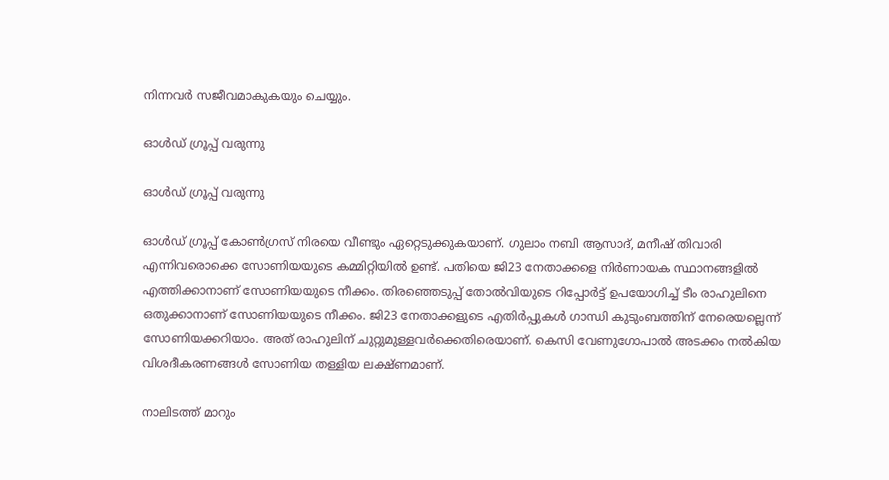നിന്നവര്‍ സജീവമാകുകയും ചെയ്യും.

ഓള്‍ഡ് ഗ്രൂപ്പ് വരുന്നു

ഓള്‍ഡ് ഗ്രൂപ്പ് വരുന്നു

ഓള്‍ഡ് ഗ്രൂപ്പ് കോണ്‍ഗ്രസ് നിരയെ വീണ്ടും ഏറ്റെടുക്കുകയാണ്. ഗുലാം നബി ആസാദ്, മനീഷ് തിവാരി എന്നിവരൊക്കെ സോണിയയുടെ കമ്മിറ്റിയില്‍ ഉണ്ട്. പതിയെ ജി23 നേതാക്കളെ നിര്‍ണായക സ്ഥാനങ്ങളില്‍ എത്തിക്കാനാണ് സോണിയയുടെ നീക്കം. തിരഞ്ഞെടുപ്പ് തോല്‍വിയുടെ റിപ്പോര്‍ട്ട് ഉപയോഗിച്ച് ടീം രാഹുലിനെ ഒതുക്കാനാണ് സോണിയയുടെ നീക്കം. ജി23 നേതാക്കളുടെ എതിര്‍പ്പുകള്‍ ഗാന്ധി കുടുംബത്തിന് നേരെയല്ലെന്ന് സോണിയക്കറിയാം. അത് രാഹുലിന് ചുറ്റുമുള്ളവര്‍ക്കെതിരെയാണ്. കെസി വേണുഗോപാല്‍ അടക്കം നല്‍കിയ വിശദീകരണങ്ങള്‍ സോണിയ തള്ളിയ ലക്ഷ്ണമാണ്.

നാലിടത്ത് മാറും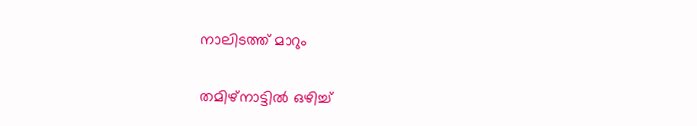നാലിടത്ത് മാറും

തമിഴ്‌നാട്ടില്‍ ഒഴിച്ച്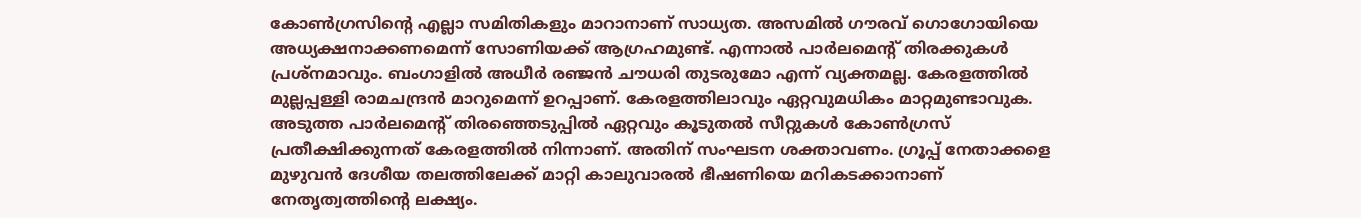കോണ്‍ഗ്രസിന്റെ എല്ലാ സമിതികളും മാറാനാണ് സാധ്യത. അസമില്‍ ഗൗരവ് ഗൊഗോയിയെ അധ്യക്ഷനാക്കണമെന്ന് സോണിയക്ക് ആഗ്രഹമുണ്ട്. എന്നാല്‍ പാര്‍ലമെന്റ് തിരക്കുകള്‍ പ്രശ്‌നമാവും. ബംഗാളില്‍ അധീര്‍ രഞ്ജന്‍ ചൗധരി തുടരുമോ എന്ന് വ്യക്തമല്ല. കേരളത്തില്‍ മുല്ലപ്പള്ളി രാമചന്ദ്രന്‍ മാറുമെന്ന് ഉറപ്പാണ്. കേരളത്തിലാവും ഏറ്റവുമധികം മാറ്റമുണ്ടാവുക. അടുത്ത പാര്‍ലമെന്റ് തിരഞ്ഞെടുപ്പില്‍ ഏറ്റവും കൂടുതല്‍ സീറ്റുകള്‍ കോണ്‍ഗ്രസ് പ്രതീക്ഷിക്കുന്നത് കേരളത്തില്‍ നിന്നാണ്. അതിന് സംഘടന ശക്താവണം. ഗ്രൂപ്പ് നേതാക്കളെ മുഴുവന്‍ ദേശീയ തലത്തിലേക്ക് മാറ്റി കാലുവാരല്‍ ഭീഷണിയെ മറികടക്കാനാണ് നേതൃത്വത്തിന്റെ ലക്ഷ്യം.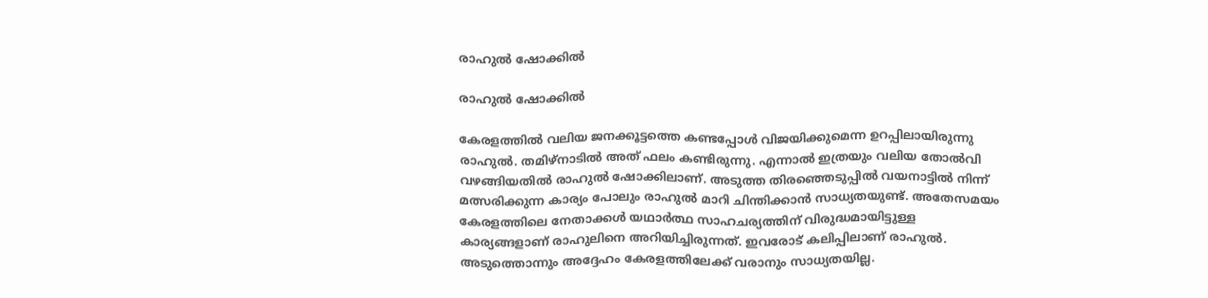രാഹുല്‍ ഷോക്കില്‍

രാഹുല്‍ ഷോക്കില്‍

കേരളത്തില്‍ വലിയ ജനക്കൂട്ടത്തെ കണ്ടപ്പോള്‍ വിജയിക്കുമെന്ന ഉറപ്പിലായിരുന്നു രാഹുല്‍. തമിഴ്‌നാടില്‍ അത് ഫലം കണ്ടിരുന്നു. എന്നാല്‍ ഇത്രയും വലിയ തോല്‍വി വഴങ്ങിയതില്‍ രാഹുല്‍ ഷോക്കിലാണ്. അടുത്ത തിരഞ്ഞെടുപ്പില്‍ വയനാട്ടില്‍ നിന്ന് മത്സരിക്കുന്ന കാര്യം പോലും രാഹുല്‍ മാറി ചിന്തിക്കാന്‍ സാധ്യതയുണ്ട്. അതേസമയം കേരളത്തിലെ നേതാക്കള്‍ യഥാര്‍ത്ഥ സാഹചര്യത്തിന് വിരുദ്ധമായിട്ടുള്ള കാര്യങ്ങളാണ് രാഹുലിനെ അറിയിച്ചിരുന്നത്. ഇവരോട് കലിപ്പിലാണ് രാഹുല്‍. അടുത്തൊന്നും അദ്ദേഹം കേരളത്തിലേക്ക് വരാനും സാധ്യതയില്ല.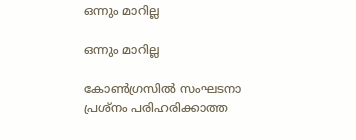ഒന്നും മാറില്ല

ഒന്നും മാറില്ല

കോണ്‍ഗ്രസില്‍ സംഘടനാ പ്രശ്‌നം പരിഹരിക്കാത്ത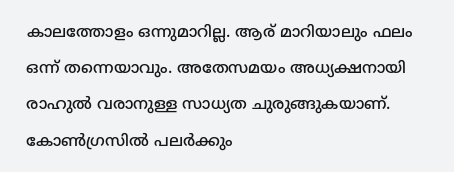കാലത്തോളം ഒന്നുമാറില്ല. ആര് മാറിയാലും ഫലം ഒന്ന് തന്നെയാവും. അതേസമയം അധ്യക്ഷനായി രാഹുല്‍ വരാനുള്ള സാധ്യത ചുരുങ്ങുകയാണ്. കോണ്‍ഗ്രസില്‍ പലര്‍ക്കും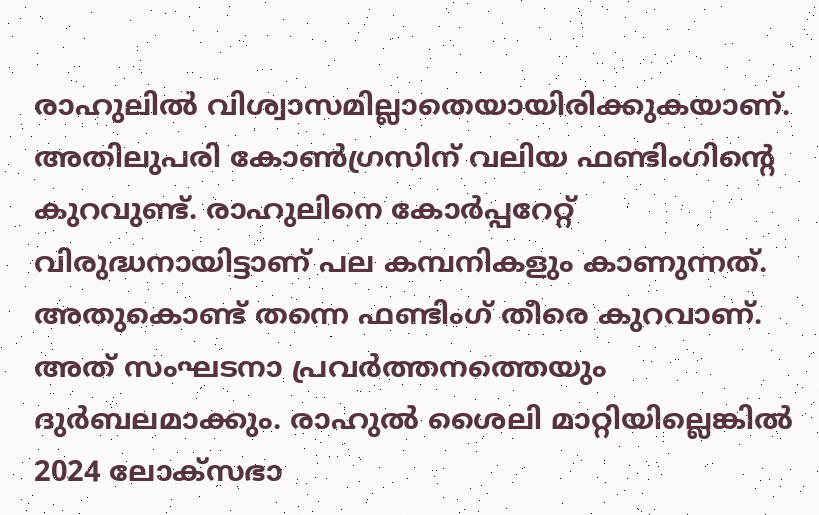രാഹുലില്‍ വിശ്വാസമില്ലാതെയായിരിക്കുകയാണ്. അതിലുപരി കോണ്‍ഗ്രസിന് വലിയ ഫണ്ടിംഗിന്റെ കുറവുണ്ട്. രാഹുലിനെ കോര്‍പ്പറേറ്റ് വിരുദ്ധനായിട്ടാണ് പല കമ്പനികളും കാണുന്നത്. അതുകൊണ്ട് തന്നെ ഫണ്ടിംഗ് തീരെ കുറവാണ്. അത് സംഘടനാ പ്രവര്‍ത്തനത്തെയും ദുര്‍ബലമാക്കും. രാഹുല്‍ ശൈലി മാറ്റിയില്ലെങ്കില്‍ 2024 ലോക്‌സഭാ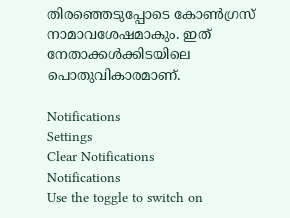തിരഞ്ഞെടുപ്പോടെ കോണ്‍ഗ്രസ് നാമാവശേഷമാകും. ഇത് നേതാക്കള്‍ക്കിടയിലെ പൊതുവികാരമാണ്.

Notifications
Settings
Clear Notifications
Notifications
Use the toggle to switch on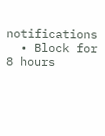notifications
  • Block for 8 hours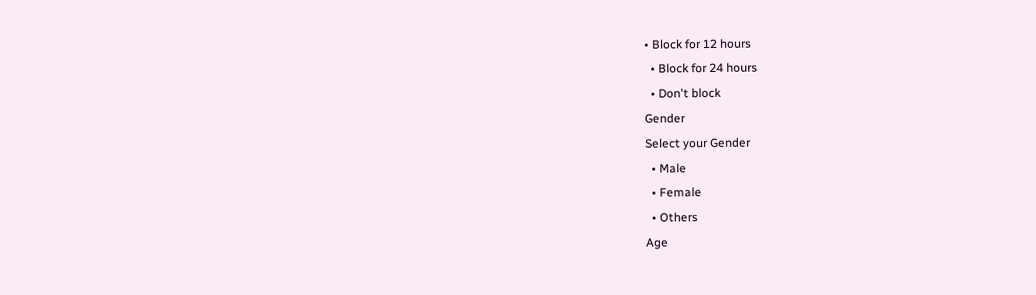• Block for 12 hours
  • Block for 24 hours
  • Don't block
Gender
Select your Gender
  • Male
  • Female
  • Others
Age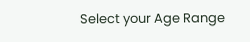Select your Age Range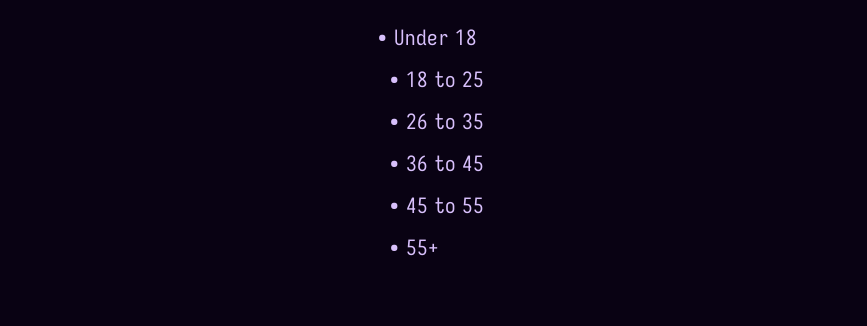• Under 18
  • 18 to 25
  • 26 to 35
  • 36 to 45
  • 45 to 55
  • 55+